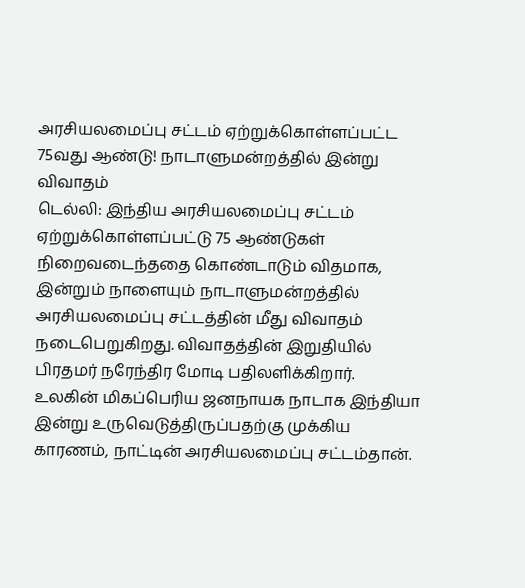அரசியலமைப்பு சட்டம் ஏற்றுக்கொள்ளப்பட்ட 75வது ஆண்டு! நாடாளுமன்றத்தில் இன்று விவாதம்
டெல்லி: இந்திய அரசியலமைப்பு சட்டம் ஏற்றுக்கொள்ளப்பட்டு 75 ஆண்டுகள் நிறைவடைந்ததை கொண்டாடும் விதமாக, இன்றும் நாளையும் நாடாளுமன்றத்தில் அரசியலமைப்பு சட்டத்தின் மீது விவாதம் நடைபெறுகிறது. விவாதத்தின் இறுதியில் பிரதமர் நரேந்திர மோடி பதிலளிக்கிறார்.
உலகின் மிகப்பெரிய ஜனநாயக நாடாக இந்தியா இன்று உருவெடுத்திருப்பதற்கு முக்கிய காரணம், நாட்டின் அரசியலமைப்பு சட்டம்தான்.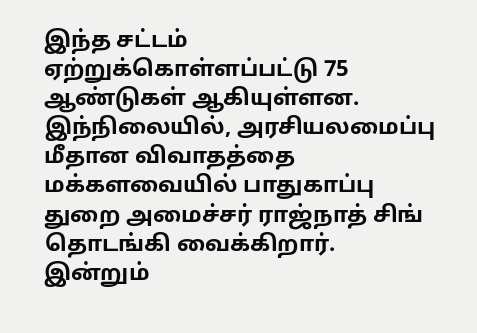இந்த சட்டம் ஏற்றுக்கொள்ளப்பட்டு 75 ஆண்டுகள் ஆகியுள்ளன. இந்நிலையில், அரசியலமைப்பு மீதான விவாதத்தை மக்களவையில் பாதுகாப்பு துறை அமைச்சர் ராஜ்நாத் சிங் தொடங்கி வைக்கிறார். இன்றும்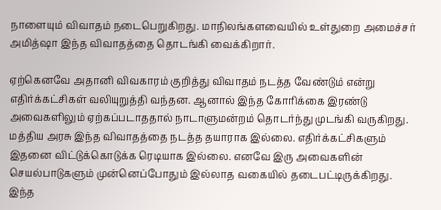நாளையும் விவாதம் நடைபெறுகிறது. மாநிலங்களவையில் உள்துறை அமைச்சர் அமித்ஷா இந்த விவாதத்தை தொடங்கி வைக்கிறார்.

ஏற்கெனவே அதானி விவகாரம் குறித்து விவாதம் நடத்த வேண்டும் என்று எதிர்க்கட்சிகள் வலியுறுத்தி வந்தன. ஆனால் இந்த கோரிக்கை இரண்டு அவைகளிலும் ஏற்கப்படாததால் நாடாளுமன்றம் தொடர்ந்து முடங்கி வருகிறது. மத்திய அரசு இந்த விவாதத்தை நடத்த தயாராக இல்லை. எதிர்க்கட்சிகளும் இதனை விட்டுக்கொடுக்க ரெடியாக இல்லை. எனவே இரு அவைகளின் செயல்பாடுகளும் முன்னெப்போதும் இல்லாத வகையில் தடைபட்டிருக்கிறது.
இந்த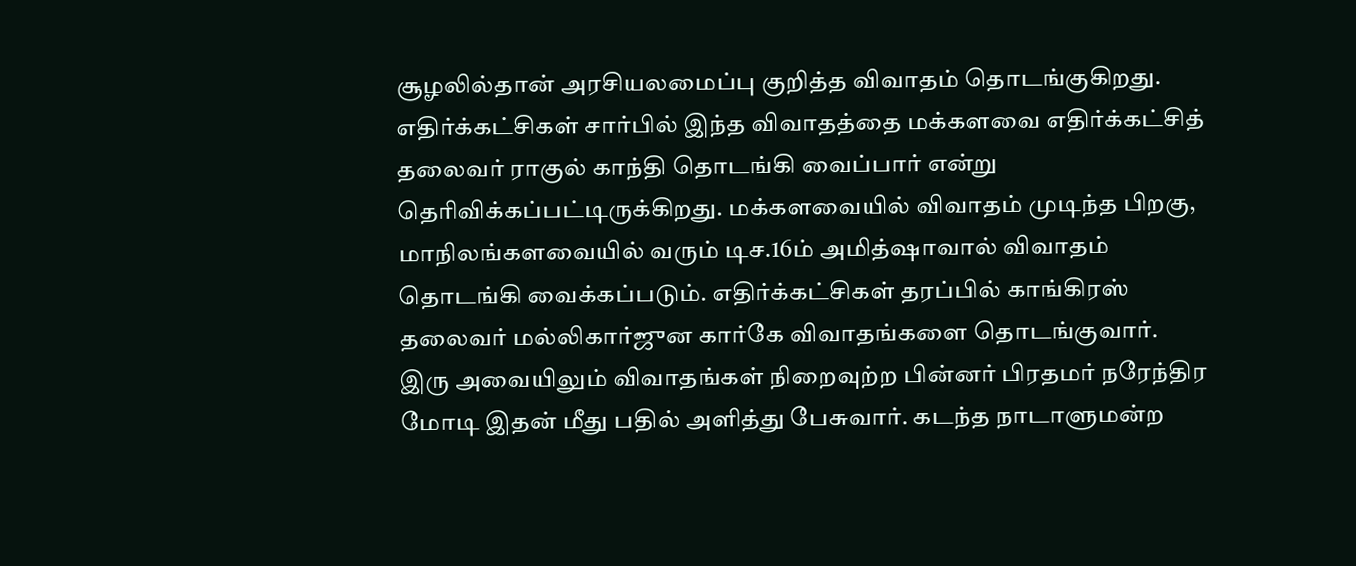சூழலில்தான் அரசியலமைப்பு குறித்த விவாதம் தொடங்குகிறது. எதிர்க்கட்சிகள் சார்பில் இந்த விவாதத்தை மக்களவை எதிர்க்கட்சித் தலைவர் ராகுல் காந்தி தொடங்கி வைப்பார் என்று தெரிவிக்கப்பட்டிருக்கிறது. மக்களவையில் விவாதம் முடிந்த பிறகு, மாநிலங்களவையில் வரும் டிச.16ம் அமித்ஷாவால் விவாதம் தொடங்கி வைக்கப்படும். எதிர்க்கட்சிகள் தரப்பில் காங்கிரஸ் தலைவர் மல்லிகார்ஜுன கார்கே விவாதங்களை தொடங்குவார்.
இரு அவையிலும் விவாதங்கள் நிறைவுற்ற பின்னர் பிரதமர் நரேந்திர மோடி இதன் மீது பதில் அளித்து பேசுவார். கடந்த நாடாளுமன்ற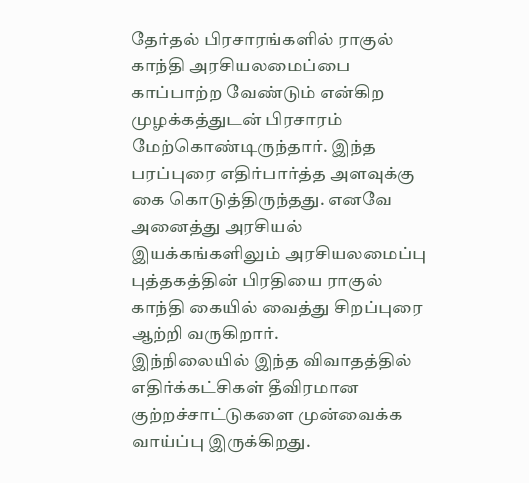தேர்தல் பிரசாரங்களில் ராகுல் காந்தி அரசியலமைப்பை காப்பாற்ற வேண்டும் என்கிற முழக்கத்துடன் பிரசாரம் மேற்கொண்டிருந்தார். இந்த பரப்புரை எதிர்பார்த்த அளவுக்கு கை கொடுத்திருந்தது. எனவே அனைத்து அரசியல் இயக்கங்களிலும் அரசியலமைப்பு புத்தகத்தின் பிரதியை ராகுல் காந்தி கையில் வைத்து சிறப்புரை ஆற்றி வருகிறார்.
இந்நிலையில் இந்த விவாதத்தில் எதிர்க்கட்சிகள் தீவிரமான குற்றச்சாட்டுகளை முன்வைக்க வாய்ப்பு இருக்கிறது.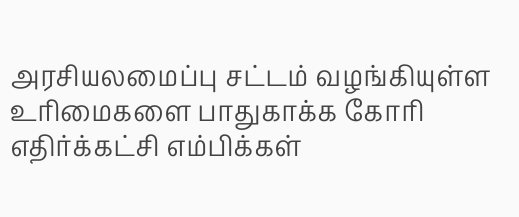அரசியலமைப்பு சட்டம் வழங்கியுள்ள உரிமைகளை பாதுகாக்க கோரி எதிர்க்கட்சி எம்பிக்கள்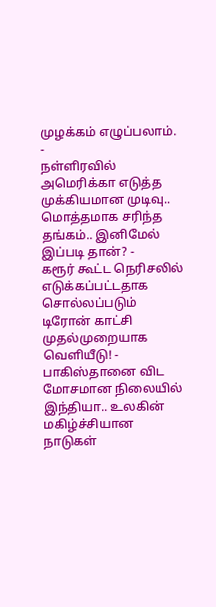முழக்கம் எழுப்பலாம்.
-
நள்ளிரவில் அமெரிக்கா எடுத்த முக்கியமான முடிவு.. மொத்தமாக சரிந்த தங்கம்.. இனிமேல் இப்படி தான்? -
கரூர் கூட்ட நெரிசலில் எடுக்கப்பட்டதாக சொல்லப்படும் டிரோன் காட்சி முதல்முறையாக வெளியீடு! -
பாகிஸ்தானை விட மோசமான நிலையில் இந்தியா.. உலகின் மகிழ்ச்சியான நாடுகள்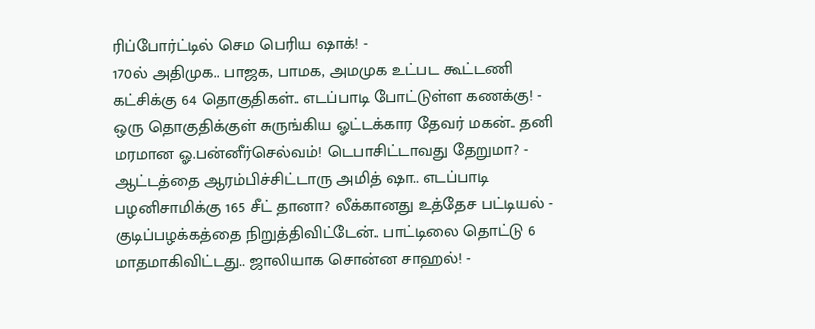ரிப்போர்ட்டில் செம பெரிய ஷாக்! -
170ல் அதிமுக.. பாஜக, பாமக, அமமுக உட்பட கூட்டணி கட்சிக்கு 64 தொகுதிகள்.. எடப்பாடி போட்டுள்ள கணக்கு! -
ஒரு தொகுதிக்குள் சுருங்கிய ஓட்டக்கார தேவர் மகன்.. தனி மரமான ஓ.பன்னீர்செல்வம்! டெபாசிட்டாவது தேறுமா? -
ஆட்டத்தை ஆரம்பிச்சிட்டாரு அமித் ஷா.. எடப்பாடி பழனிசாமிக்கு 165 சீட் தானா? லீக்கானது உத்தேச பட்டியல் -
குடிப்பழக்கத்தை நிறுத்திவிட்டேன்.. பாட்டிலை தொட்டு 6 மாதமாகிவிட்டது.. ஜாலியாக சொன்ன சாஹல்! -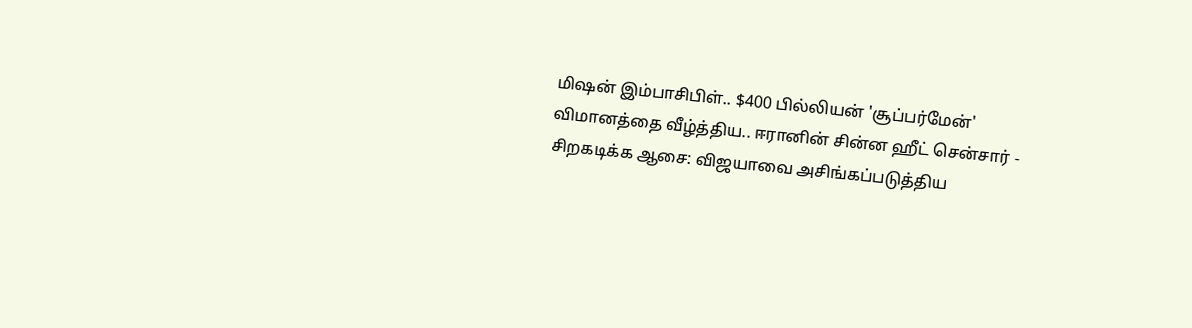மிஷன் இம்பாசிபிள்.. $400 பில்லியன் 'சூப்பர்மேன்' விமானத்தை வீழ்த்திய.. ஈரானின் சின்ன ஹீட் சென்சார் -
சிறகடிக்க ஆசை: விஜயாவை அசிங்கப்படுத்திய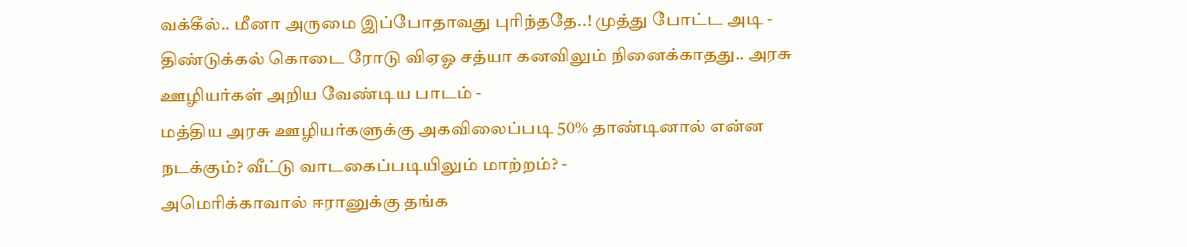வக்கீல்.. மீனா அருமை இப்போதாவது புரிந்ததே..! முத்து போட்ட அடி -
திண்டுக்கல் கொடை ரோடு விஏஓ சத்யா கனவிலும் நினைக்காதது.. அரசு ஊழியர்கள் அறிய வேண்டிய பாடம் -
மத்திய அரசு ஊழியர்களுக்கு அகவிலைப்படி 50% தாண்டினால் என்ன நடக்கும்? வீட்டு வாடகைப்படியிலும் மாற்றம்? -
அமெரிக்காவால் ஈரானுக்கு தங்க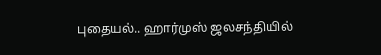புதையல்.. ஹார்முஸ் ஜலசந்தியில்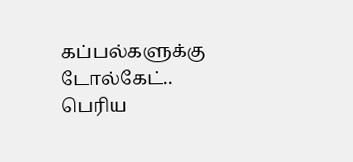கப்பல்களுக்கு டோல்கேட்.. பெரிய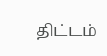திட்டம்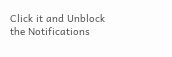Click it and Unblock the Notifications